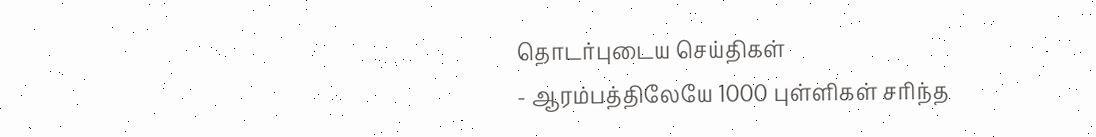தொடர்புடைய செய்திகள்
- ஆரம்பத்திலேயே 1000 புள்ளிகள் சரிந்த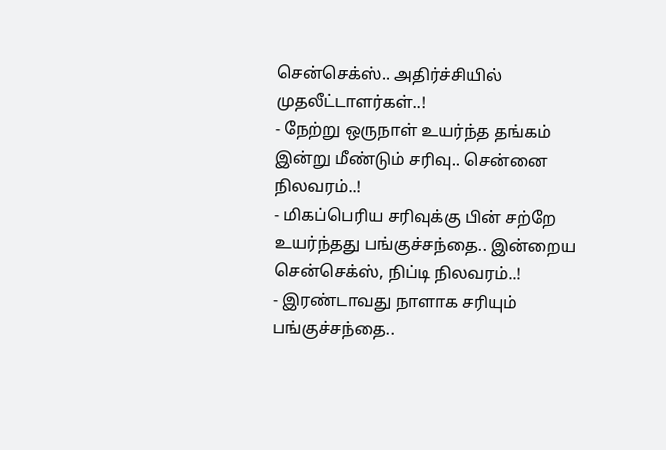சென்செக்ஸ்.. அதிர்ச்சியில் முதலீட்டாளர்கள்..!
- நேற்று ஒருநாள் உயர்ந்த தங்கம் இன்று மீண்டும் சரிவு.. சென்னை நிலவரம்..!
- மிகப்பெரிய சரிவுக்கு பின் சற்றே உயர்ந்தது பங்குச்சந்தை.. இன்றைய சென்செக்ஸ், நிப்டி நிலவரம்..!
- இரண்டாவது நாளாக சரியும் பங்குச்சந்தை..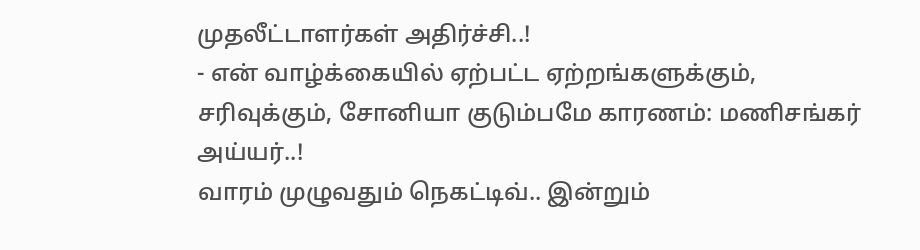முதலீட்டாளர்கள் அதிர்ச்சி..!
- என் வாழ்க்கையில் ஏற்பட்ட ஏற்றங்களுக்கும், சரிவுக்கும், சோனியா குடும்பமே காரணம்: மணிசங்கர் அய்யர்..!
வாரம் முழுவதும் நெகட்டிவ்.. இன்றும்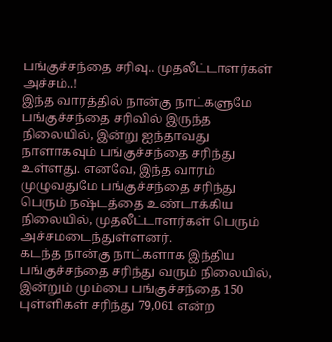பங்குச்சந்தை சரிவு.. முதலீட்டாளர்கள் அச்சம்..!
இந்த வாரத்தில் நான்கு நாட்களுமே பங்குச்சந்தை சரிவில் இருந்த நிலையில், இன்று ஐந்தாவது நாளாகவும் பங்குச்சந்தை சரிந்து உள்ளது. எனவே, இந்த வாரம் முழுவதுமே பங்குச்சந்தை சரிந்து பெரும் நஷ்டத்தை உண்டாக்கிய நிலையில், முதலீட்டாளர்கள் பெரும் அச்சமடைந்துள்ளனர்.
கடந்த நான்கு நாட்களாக இந்திய பங்குச்சந்தை சரிந்து வரும் நிலையில், இன்றும் மும்பை பங்குச்சந்தை 150 புள்ளிகள் சரிந்து 79,061 என்ற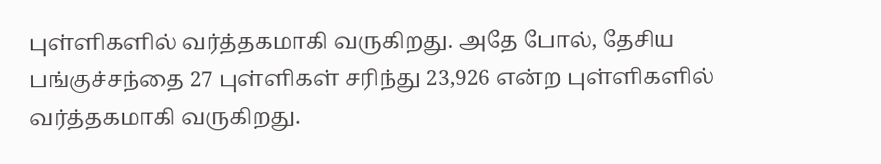புள்ளிகளில் வர்த்தகமாகி வருகிறது. அதே போல், தேசிய பங்குச்சந்தை 27 புள்ளிகள் சரிந்து 23,926 என்ற புள்ளிகளில் வர்த்தகமாகி வருகிறது.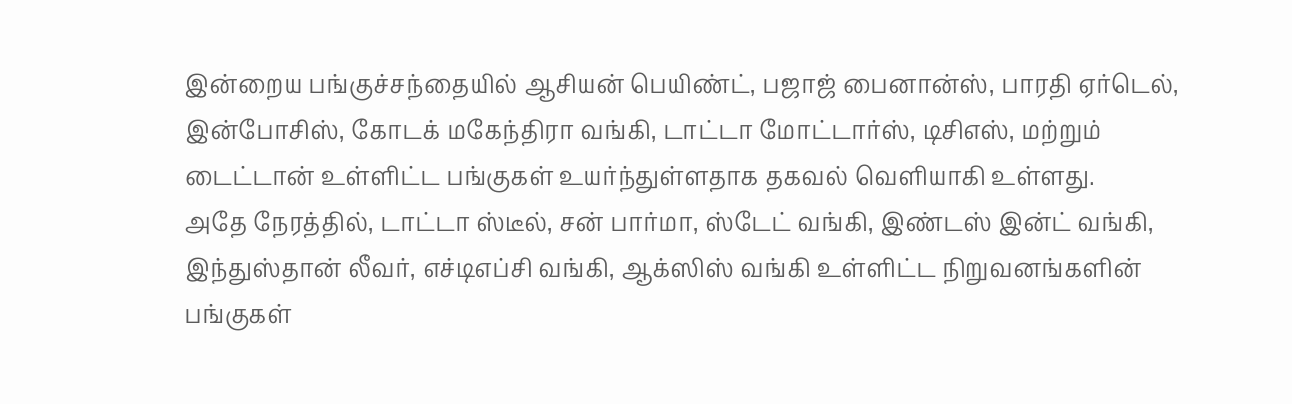இன்றைய பங்குச்சந்தையில் ஆசியன் பெயிண்ட், பஜாஜ் பைனான்ஸ், பாரதி ஏர்டெல், இன்போசிஸ், கோடக் மகேந்திரா வங்கி, டாட்டா மோட்டார்ஸ், டிசிஎஸ், மற்றும் டைட்டான் உள்ளிட்ட பங்குகள் உயர்ந்துள்ளதாக தகவல் வெளியாகி உள்ளது.
அதே நேரத்தில், டாட்டா ஸ்டீல், சன் பார்மா, ஸ்டேட் வங்கி, இண்டஸ் இன்ட் வங்கி, இந்துஸ்தான் லீவர், எச்டிஎப்சி வங்கி, ஆக்ஸிஸ் வங்கி உள்ளிட்ட நிறுவனங்களின் பங்குகள்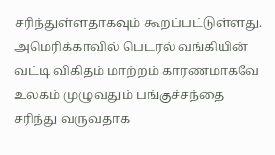சரிந்துள்ளதாகவும் கூறப்பட்டுள்ளது.
அமெரிக்காவில் பெடரல் வங்கியின் வட்டி விகிதம் மாற்றம் காரணமாகவே உலகம் முழுவதும் பங்குச்சந்தை சரிந்து வருவதாக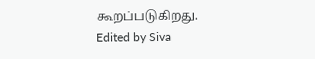கூறப்படுகிறது.
Edited by Siva